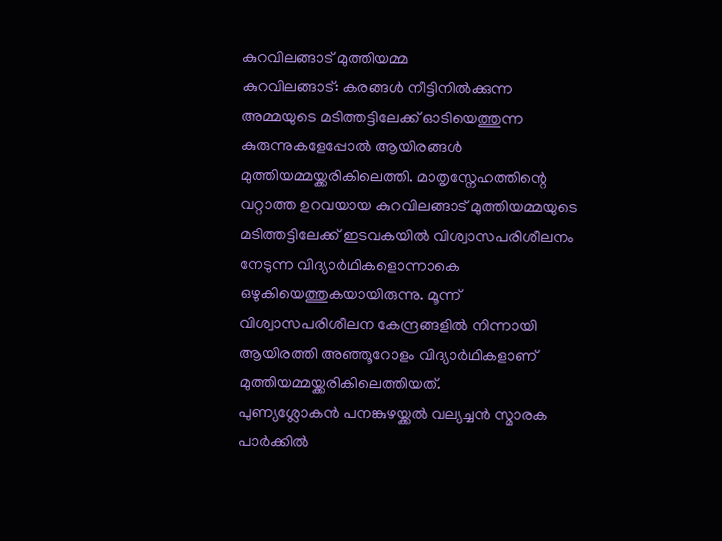കുറവിലങ്ങാട് മുത്തിയമ്മ
കുറവിലങ്ങാട്: കരങ്ങൾ നീട്ടിനിൽക്കുന്ന അമ്മയുടെ മടിത്തട്ടിലേക്ക് ഓടിയെത്തുന്ന കുരുന്നുകളേപ്പോൽ ആയിരങ്ങൾ മുത്തിയമ്മയ്ക്കരികിലെത്തി. മാതൃസ്നേഹത്തിന്റെ വറ്റാത്ത ഉറവയായ കുറവിലങ്ങാട് മുത്തിയമ്മയുടെ മടിത്തട്ടിലേക്ക് ഇടവകയിൽ വിശ്വാസപരിശീലനം നേടുന്ന വിദ്യാർഥികളൊന്നാകെ ഒഴുകിയെത്തുകയായിരുന്നു. മൂന്ന് വിശ്വാസപരിശീലന കേന്ദ്രങ്ങളിൽ നിന്നായി ആയിരത്തി അഞ്ഞൂറോളം വിദ്യാർഥികളാണ് മുത്തിയമ്മയ്ക്കരികിലെത്തിയത്.
പുണ്യശ്ലോകൻ പനങ്കുഴയ്ക്കൽ വല്യച്ചൻ സ്മാരക പാർക്കിൽ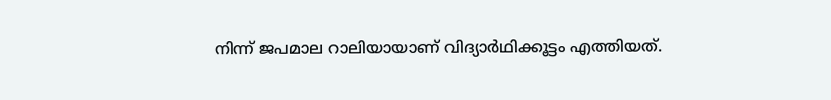നിന്ന് ജപമാല റാലിയായാണ് വിദ്യാർഥിക്കൂട്ടം എത്തിയത്.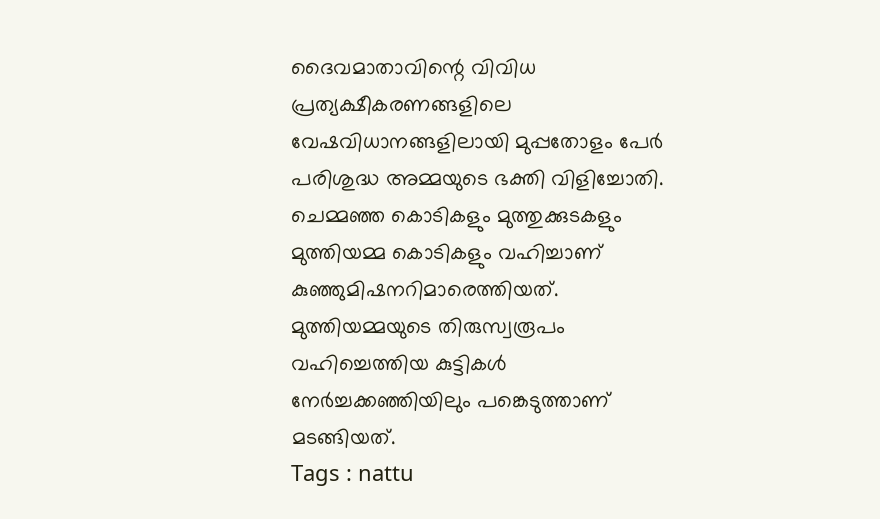ദൈവമാതാവിന്റെ വിവിധ പ്രത്യക്ഷീകരണങ്ങളിലെ വേഷവിധാനങ്ങളിലായി മുപ്പതോളം പേർ പരിശുദ്ധ അമ്മയുടെ ഭക്തി വിളിച്ചോതി.
ചെമ്മഞ്ഞ കൊടികളും മുത്തുക്കുടകളും മുത്തിയമ്മ കൊടികളും വഹിച്ചാണ് കുഞ്ഞുമിഷനറിമാരെത്തിയത്. മുത്തിയമ്മയുടെ തിരുസ്വരൂപം വഹിച്ചെത്തിയ കുട്ടികൾ നേർച്ചക്കഞ്ഞിയിലും പങ്കെടുത്താണ് മടങ്ങിയത്.
Tags : nattu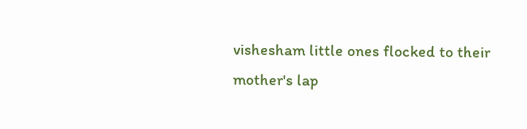vishesham little ones flocked to their mother's lap